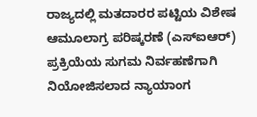ರಾಜ್ಯದಲ್ಲಿ ಮತದಾರರ ಪಟ್ಟಿಯ ವಿಶೇಷ ಆಮೂಲಾಗ್ರ ಪರಿಷ್ಕರಣೆ (ಎಸ್ಐಆರ್) ಪ್ರಕ್ರಿಯೆಯ ಸುಗಮ ನಿರ್ವಹಣೆಗಾಗಿ ನಿಯೋಜಿಸಲಾದ ನ್ಯಾಯಾಂಗ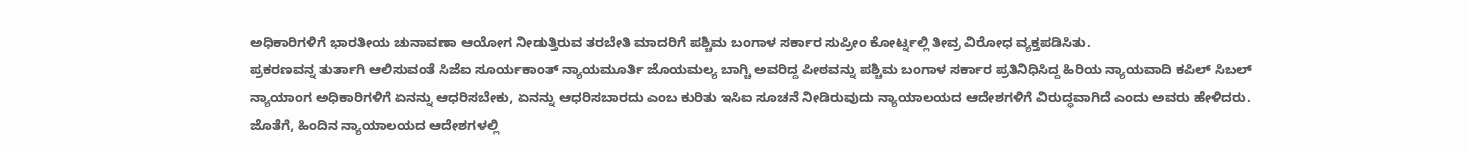ಅಧಿಕಾರಿಗಳಿಗೆ ಭಾರತೀಯ ಚುನಾವಣಾ ಆಯೋಗ ನೀಡುತ್ತಿರುವ ತರಬೇತಿ ಮಾದರಿಗೆ ಪಶ್ಚಿಮ ಬಂಗಾಳ ಸರ್ಕಾರ ಸುಪ್ರೀಂ ಕೋರ್ಟ್ನಲ್ಲಿ ತೀವ್ರ ವಿರೋಧ ವ್ಯಕ್ತಪಡಿಸಿತು.
ಪ್ರಕರಣವನ್ನ ತುರ್ತಾಗಿ ಆಲಿಸುವಂತೆ ಸಿಜೆಐ ಸೂರ್ಯಕಾಂತ್ ನ್ಯಾಯಮೂರ್ತಿ ಜೊಯಮಲ್ಯ ಬಾಗ್ಚಿ ಅವರಿದ್ದ ಪೀಠವನ್ನು ಪಶ್ಚಿಮ ಬಂಗಾಳ ಸರ್ಕಾರ ಪ್ರತಿನಿಧಿಸಿದ್ದ ಹಿರಿಯ ನ್ಯಾಯವಾದಿ ಕಪಿಲ್ ಸಿಬಲ್
ನ್ಯಾಯಾಂಗ ಅಧಿಕಾರಿಗಳಿಗೆ ಏನನ್ನು ಆಧರಿಸಬೇಕು, ಏನನ್ನು ಆಧರಿಸಬಾರದು ಎಂಬ ಕುರಿತು ಇಸಿಐ ಸೂಚನೆ ನೀಡಿರುವುದು ನ್ಯಾಯಾಲಯದ ಆದೇಶಗಳಿಗೆ ವಿರುದ್ಧವಾಗಿದೆ ಎಂದು ಅವರು ಹೇಳಿದರು.
ಜೊತೆಗೆ, ಹಿಂದಿನ ನ್ಯಾಯಾಲಯದ ಆದೇಶಗಳಲ್ಲಿ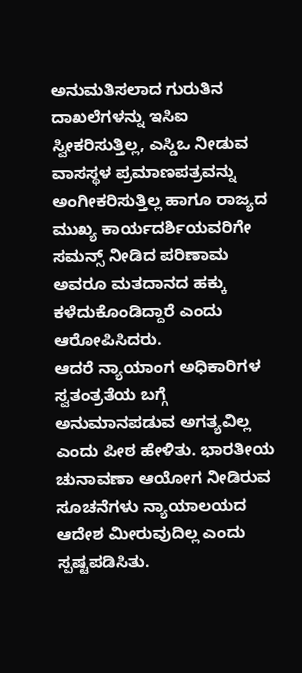ಅನುಮತಿಸಲಾದ ಗುರುತಿನ ದಾಖಲೆಗಳನ್ನು ಇಸಿಐ ಸ್ವೀಕರಿಸುತ್ತಿಲ್ಲ, ಎಸ್ಡಿಒ ನೀಡುವ ವಾಸಸ್ಥಳ ಪ್ರಮಾಣಪತ್ರವನ್ನು ಅಂಗೀಕರಿಸುತ್ತಿಲ್ಲ ಹಾಗೂ ರಾಜ್ಯದ ಮುಖ್ಯ ಕಾರ್ಯದರ್ಶಿಯವರಿಗೇ ಸಮನ್ಸ್ ನೀಡಿದ ಪರಿಣಾಮ ಅವರೂ ಮತದಾನದ ಹಕ್ಕು ಕಳೆದುಕೊಂಡಿದ್ದಾರೆ ಎಂದು ಆರೋಪಿಸಿದರು.
ಆದರೆ ನ್ಯಾಯಾಂಗ ಅಧಿಕಾರಿಗಳ ಸ್ವತಂತ್ರತೆಯ ಬಗ್ಗೆ ಅನುಮಾನಪಡುವ ಅಗತ್ಯವಿಲ್ಲ ಎಂದು ಪೀಠ ಹೇಳಿತು. ಭಾರತೀಯ ಚುನಾವಣಾ ಆಯೋಗ ನೀಡಿರುವ ಸೂಚನೆಗಳು ನ್ಯಾಯಾಲಯದ ಆದೇಶ ಮೀರುವುದಿಲ್ಲ ಎಂದು ಸ್ಪಷ್ಟಪಡಿಸಿತು.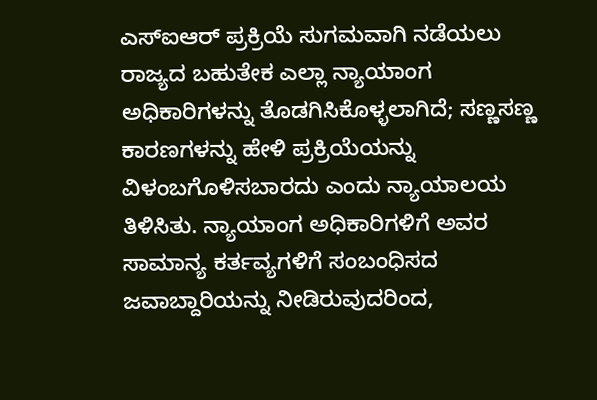ಎಸ್ಐಆರ್ ಪ್ರಕ್ರಿಯೆ ಸುಗಮವಾಗಿ ನಡೆಯಲು ರಾಜ್ಯದ ಬಹುತೇಕ ಎಲ್ಲಾ ನ್ಯಾಯಾಂಗ ಅಧಿಕಾರಿಗಳನ್ನು ತೊಡಗಿಸಿಕೊಳ್ಳಲಾಗಿದೆ; ಸಣ್ಣಸಣ್ಣ ಕಾರಣಗಳನ್ನು ಹೇಳಿ ಪ್ರಕ್ರಿಯೆಯನ್ನು ವಿಳಂಬಗೊಳಿಸಬಾರದು ಎಂದು ನ್ಯಾಯಾಲಯ ತಿಳಿಸಿತು. ನ್ಯಾಯಾಂಗ ಅಧಿಕಾರಿಗಳಿಗೆ ಅವರ ಸಾಮಾನ್ಯ ಕರ್ತವ್ಯಗಳಿಗೆ ಸಂಬಂಧಿಸದ ಜವಾಬ್ದಾರಿಯನ್ನು ನೀಡಿರುವುದರಿಂದ,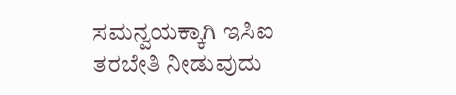ಸಮನ್ವಯಕ್ಕಾಗಿ ಇಸಿಐ ತರಬೇತಿ ನೀಡುವುದು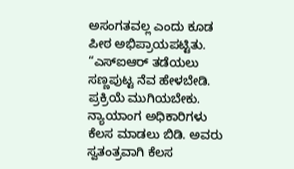ಅಸಂಗತವಲ್ಲ ಎಂದು ಕೂಡ ಪೀಠ ಅಭಿಪ್ರಾಯಪಟ್ಟಿತು.
“ಎಸ್ಐಆರ್ ತಡೆಯಲು ಸಣ್ಣಪುಟ್ಟ ನೆವ ಹೇಳಬೇಡಿ. ಪ್ರಕ್ರಿಯೆ ಮುಗಿಯಬೇಕು. ನ್ಯಾಯಾಂಗ ಅಧಿಕಾರಿಗಳು ಕೆಲಸ ಮಾಡಲು ಬಿಡಿ. ಅವರು ಸ್ವತಂತ್ರವಾಗಿ ಕೆಲಸ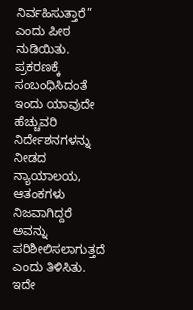ನಿರ್ವಹಿಸುತ್ತಾರೆ” ಎಂದು ಪೀಠ ನುಡಿಯಿತು.
ಪ್ರಕರಣಕ್ಕೆ ಸಂಬಂಧಿಸಿದಂತೆ ಇಂದು ಯಾವುದೇ ಹೆಚ್ಚುವರಿ ನಿರ್ದೇಶನಗಳನ್ನು ನೀಡದ ನ್ಯಾಯಾಲಯ, ಆತಂಕಗಳು ನಿಜವಾಗಿದ್ದರೆ ಅವನ್ನು ಪರಿಶೀಲಿಸಲಾಗುತ್ತದೆ ಎಂದು ತಿಳಿಸಿತು. ಇದೇ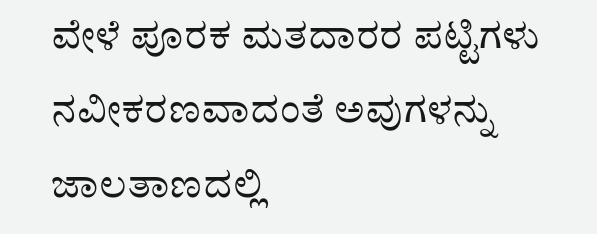ವೇಳೆ ಪೂರಕ ಮತದಾರರ ಪಟ್ಟಿಗಳು ನವೀಕರಣವಾದಂತೆ ಅವುಗಳನ್ನು ಜಾಲತಾಣದಲ್ಲಿ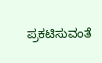ಪ್ರಕಟಿಸುವಂತೆ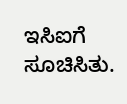ಇಸಿಐಗೆ ಸೂಚಿಸಿತು.